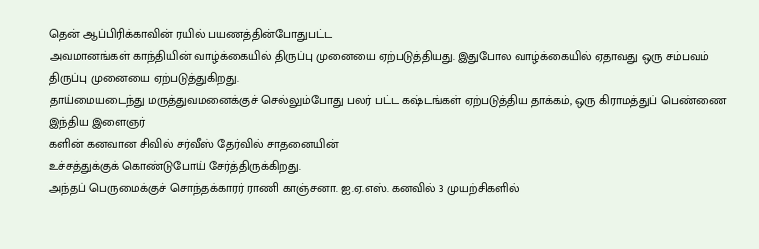தென் ஆப்பிரிக்காவின் ரயில் பயணத்தின்போதுபட்ட
அவமானங்கள் காந்தியின் வாழ்க்கையில் திருப்பு முனையை ஏற்படுத்தியது. இதுபோல வாழ்க்கையில் ஏதாவது ஒரு சம்பவம் திருப்பு முனையை ஏற்படுத்துகிறது.
தாய்மையடைந்து மருத்துவமனைக்குச் செல்லும்போது பலர் பட்ட கஷ்டங்கள் ஏற்படுத்திய தாக்கம், ஒரு கிராமத்துப் பெண்ணை இந்திய இளைஞர்
களின் கனவான சிவில் சர்வீஸ் தேர்வில் சாதனையின்
உச்சத்துக்குக் கொண்டுபோய் சேர்த்திருக்கிறது.
அந்தப் பெருமைக்குச் சொந்தக்காரர் ராணி காஞ்சனா. ஐ.ஏ.எஸ். கனவில் 3 முயற்சிகளில்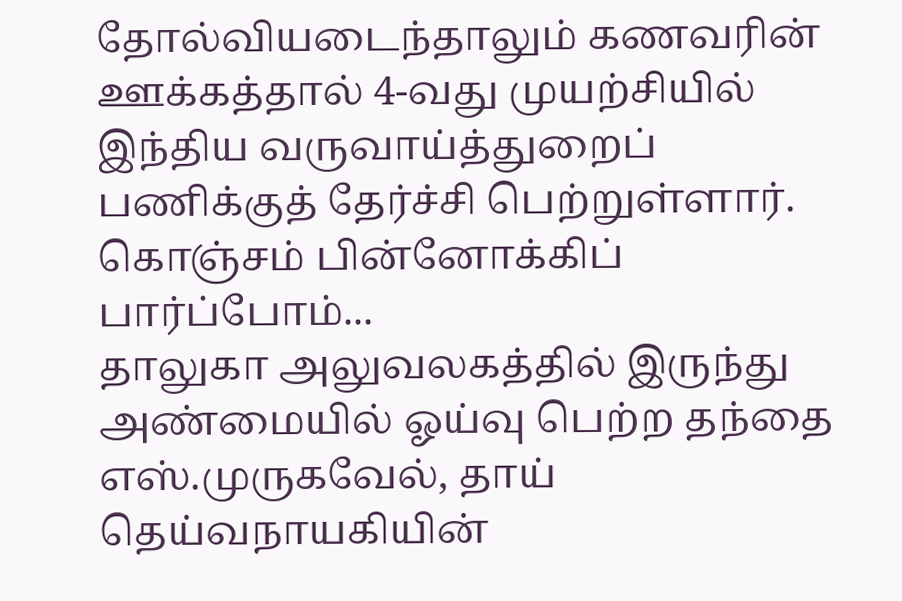தோல்வியடைந்தாலும் கணவரின் ஊக்கத்தால் 4-வது முயற்சியில் இந்திய வருவாய்த்துறைப்
பணிக்குத் தேர்ச்சி பெற்றுள்ளார். கொஞ்சம் பின்னோக்கிப்
பார்ப்போம்...
தாலுகா அலுவலகத்தில் இருந்து அண்மையில் ஓய்வு பெற்ற தந்தை எஸ்.முருகவேல், தாய் தெய்வநாயகியின்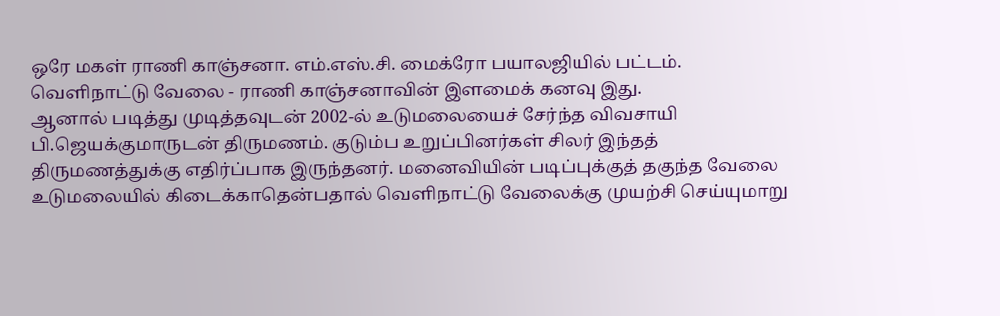ஒரே மகள் ராணி காஞ்சனா. எம்.எஸ்.சி. மைக்ரோ பயாலஜியில் பட்டம். வெளிநாட்டு வேலை - ராணி காஞ்சனாவின் இளமைக் கனவு இது.
ஆனால் படித்து முடித்தவுடன் 2002-ல் உடுமலையைச் சேர்ந்த விவசாயி பி.ஜெயக்குமாருடன் திருமணம். குடும்ப உறுப்பினர்கள் சிலர் இந்தத் திருமணத்துக்கு எதிர்ப்பாக இருந்தனர். மனைவியின் படிப்புக்குத் தகுந்த வேலை உடுமலையில் கிடைக்காதென்பதால் வெளிநாட்டு வேலைக்கு முயற்சி செய்யுமாறு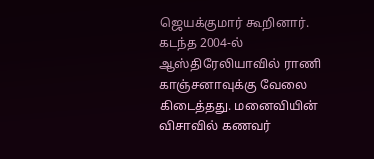ஜெயக்குமார் கூறினார்.
கடந்த 2004-ல் ஆஸ்திரேலியாவில் ராணி காஞ்சனாவுக்கு வேலை கிடைத்தது. மனைவியின் விசாவில் கணவர்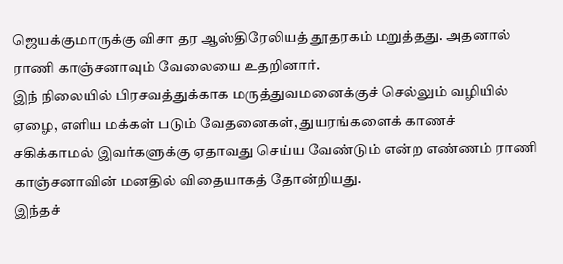ஜெயக்குமாருக்கு விசா தர ஆஸ்திரேலியத் தூதரகம் மறுத்தது. அதனால் ராணி காஞ்சனாவும் வேலையை உதறினார்.
இந் நிலையில் பிரசவத்துக்காக மருத்துவமனைக்குச் செல்லும் வழியில் ஏழை, எளிய மக்கள் படும் வேதனைகள், துயரங்களைக் காணச் சகிக்காமல் இவர்களுக்கு ஏதாவது செய்ய வேண்டும் என்ற எண்ணம் ராணி காஞ்சனாவின் மனதில் விதையாகத் தோன்றியது.
இந்தச்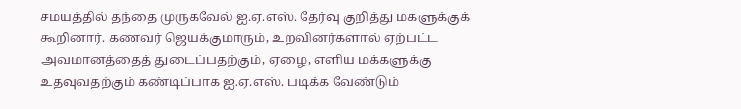சமயத்தில் தந்தை முருகவேல் ஐ.ஏ.எஸ். தேர்வு குறித்து மகளுக்குக் கூறினார். கணவர் ஜெயக்குமாரும், உறவினர்களால் ஏற்பட்ட அவமானத்தைத் துடைப்பதற்கும், ஏழை, எளிய மக்களுக்கு உதவுவதற்கும் கண்டிப்பாக ஐ.ஏ.எஸ். படிக்க வேண்டும்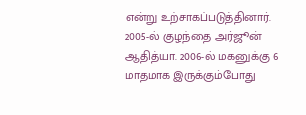என்று உற்சாகப்படுத்தினார்.
2005-ல் குழந்தை அர்ஜூன் ஆதித்யா. 2006-ல் மகனுக்கு 6 மாதமாக இருக்கும்போது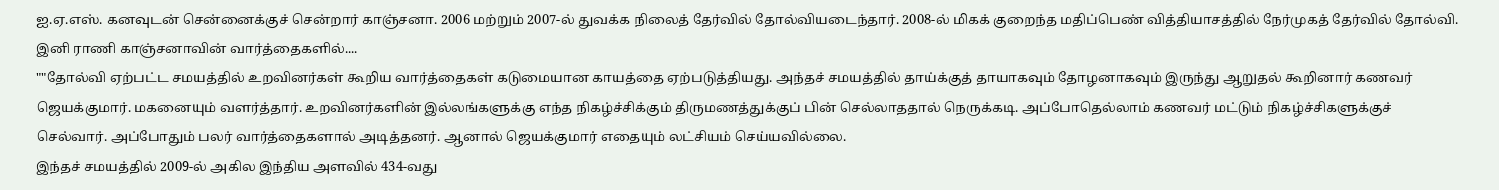ஐ.ஏ.எஸ். கனவுடன் சென்னைக்குச் சென்றார் காஞ்சனா. 2006 மற்றும் 2007-ல் துவக்க நிலைத் தேர்வில் தோல்வியடைந்தார். 2008-ல் மிகக் குறைந்த மதிப்பெண் வித்தியாசத்தில் நேர்முகத் தேர்வில் தோல்வி. இனி ராணி காஞ்சனாவின் வார்த்தைகளில்....
""தோல்வி ஏற்பட்ட சமயத்தில் உறவினர்கள் கூறிய வார்த்தைகள் கடுமையான காயத்தை ஏற்படுத்தியது. அந்தச் சமயத்தில் தாய்க்குத் தாயாகவும் தோழனாகவும் இருந்து ஆறுதல் கூறினார் கணவர் ஜெயக்குமார். மகனையும் வளர்த்தார். உறவினர்களின் இல்லங்களுக்கு எந்த நிகழ்ச்சிக்கும் திருமணத்துக்குப் பின் செல்லாததால் நெருக்கடி. அப்போதெல்லாம் கணவர் மட்டும் நிகழ்ச்சிகளுக்குச் செல்வார். அப்போதும் பலர் வார்த்தைகளால் அடித்தனர். ஆனால் ஜெயக்குமார் எதையும் லட்சியம் செய்யவில்லை.
இந்தச் சமயத்தில் 2009-ல் அகில இந்திய அளவில் 434-வது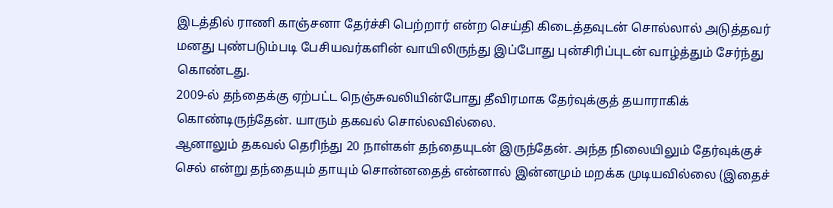இடத்தில் ராணி காஞ்சனா தேர்ச்சி பெற்றார் என்ற செய்தி கிடைத்தவுடன் சொல்லால் அடுத்தவர் மனது புண்படும்படி பேசியவர்களின் வாயிலிருந்து இப்போது புன்சிரிப்புடன் வாழ்த்தும் சேர்ந்து கொண்டது.
2009-ல் தந்தைக்கு ஏற்பட்ட நெஞ்சுவலியின்போது தீவிரமாக தேர்வுக்குத் தயாராகிக் கொண்டிருந்தேன். யாரும் தகவல் சொல்லவில்லை.
ஆனாலும் தகவல் தெரிந்து 20 நாள்கள் தந்தையுடன் இருந்தேன். அந்த நிலையிலும் தேர்வுக்குச் செல் என்று தந்தையும் தாயும் சொன்னதைத் என்னால் இன்னமும் மறக்க முடியவில்லை (இதைச்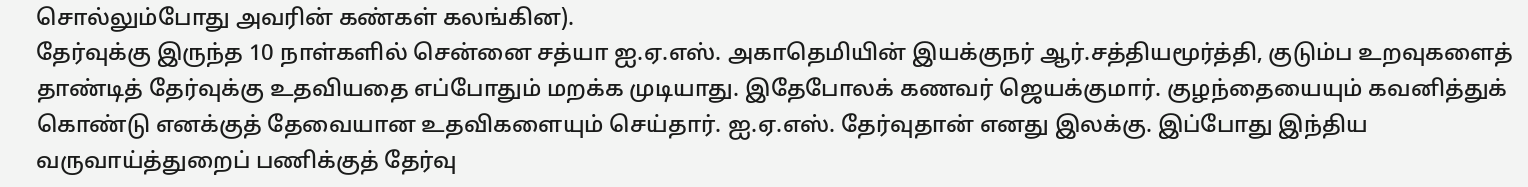சொல்லும்போது அவரின் கண்கள் கலங்கின).
தேர்வுக்கு இருந்த 10 நாள்களில் சென்னை சத்யா ஐ.ஏ.எஸ். அகாதெமியின் இயக்குநர் ஆர்.சத்தியமூர்த்தி, குடும்ப உறவுகளைத் தாண்டித் தேர்வுக்கு உதவியதை எப்போதும் மறக்க முடியாது. இதேபோலக் கணவர் ஜெயக்குமார். குழந்தையையும் கவனித்துக் கொண்டு எனக்குத் தேவையான உதவிகளையும் செய்தார். ஐ.ஏ.எஸ். தேர்வுதான் எனது இலக்கு. இப்போது இந்திய வருவாய்த்துறைப் பணிக்குத் தேர்வு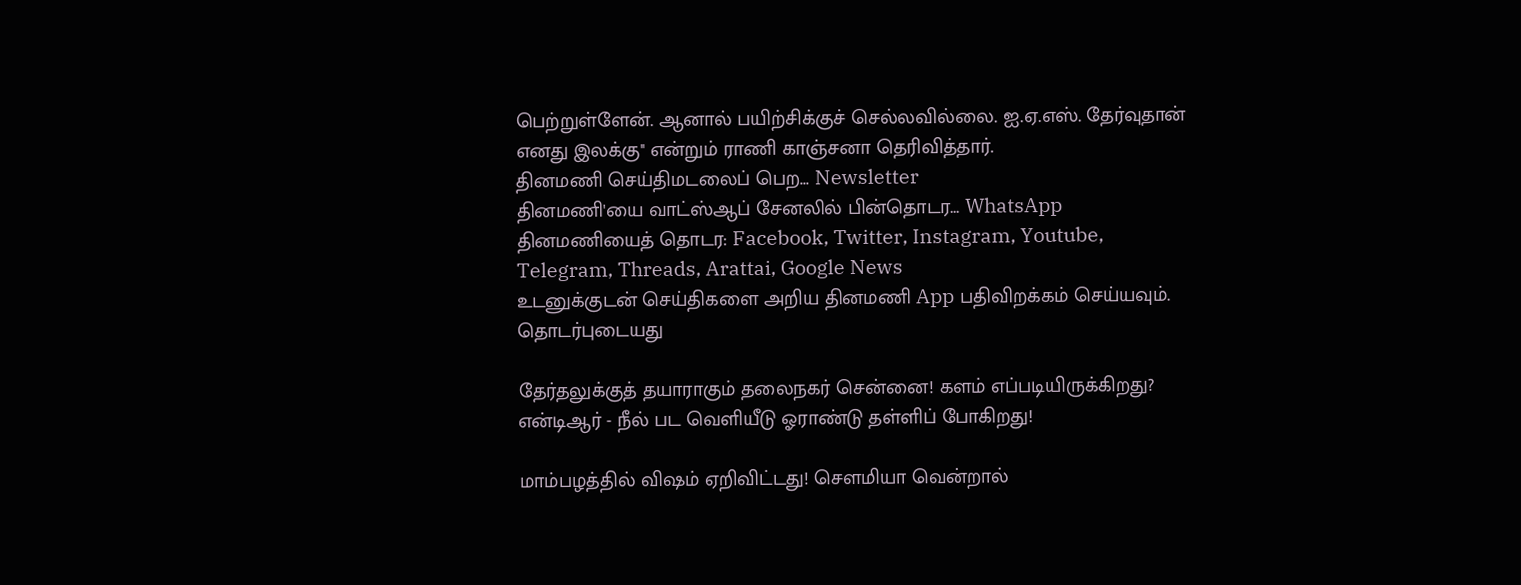பெற்றுள்ளேன். ஆனால் பயிற்சிக்குச் செல்லவில்லை. ஐ.ஏ.எஸ். தேர்வுதான் எனது இலக்கு'' என்றும் ராணி காஞ்சனா தெரிவித்தார்.
தினமணி செய்திமடலைப் பெற... Newsletter
தினமணி'யை வாட்ஸ்ஆப் சேனலில் பின்தொடர... WhatsApp
தினமணியைத் தொடர: Facebook, Twitter, Instagram, Youtube, Telegram, Threads, Arattai, Google News
உடனுக்குடன் செய்திகளை அறிய தினமணி App பதிவிறக்கம் செய்யவும்.
தொடர்புடையது

தேர்தலுக்குத் தயாராகும் தலைநகர் சென்னை! களம் எப்படியிருக்கிறது?
என்டிஆர் - நீல் பட வெளியீடு ஓராண்டு தள்ளிப் போகிறது!

மாம்பழத்தில் விஷம் ஏறிவிட்டது! சௌமியா வென்றால்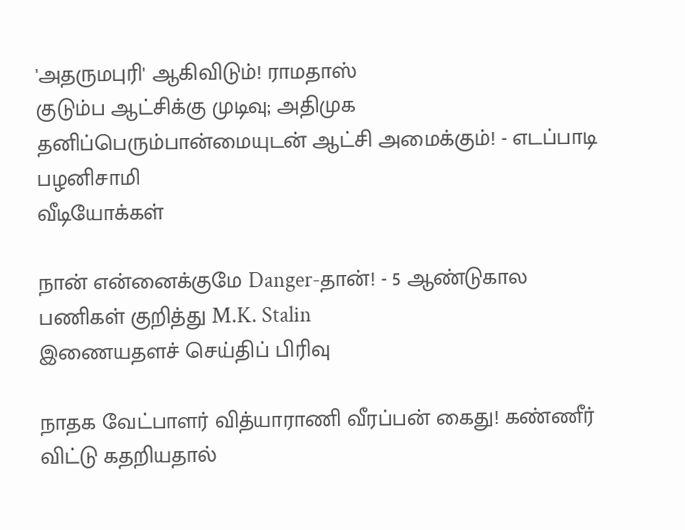'அதருமபுரி' ஆகிவிடும்! ராமதாஸ்
குடும்ப ஆட்சிக்கு முடிவு; அதிமுக தனிப்பெரும்பான்மையுடன் ஆட்சி அமைக்கும்! - எடப்பாடி பழனிசாமி
வீடியோக்கள்

நான் என்னைக்குமே Danger-தான்! - 5 ஆண்டுகால பணிகள் குறித்து M.K. Stalin
இணையதளச் செய்திப் பிரிவு

நாதக வேட்பாளர் வித்யாராணி வீரப்பன் கைது! கண்ணீர் விட்டு கதறியதால்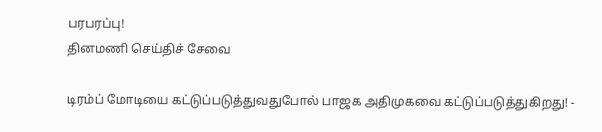பரபரப்பு!
தினமணி செய்திச் சேவை

டிரம்ப் மோடியை கட்டுப்படுத்துவதுபோல் பாஜக அதிமுகவை கட்டுப்படுத்துகிறது! -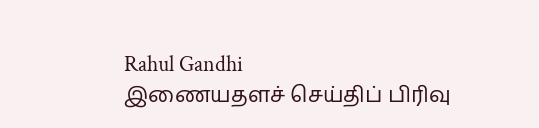Rahul Gandhi
இணையதளச் செய்திப் பிரிவு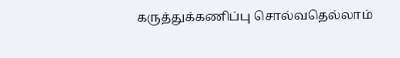கருத்துக்கணிப்பு சொல்வதெல்லாம்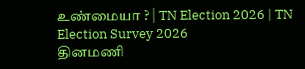உண்மையா ? | TN Election 2026 | TN Election Survey 2026
தினமணி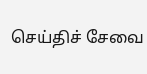செய்திச் சேவை